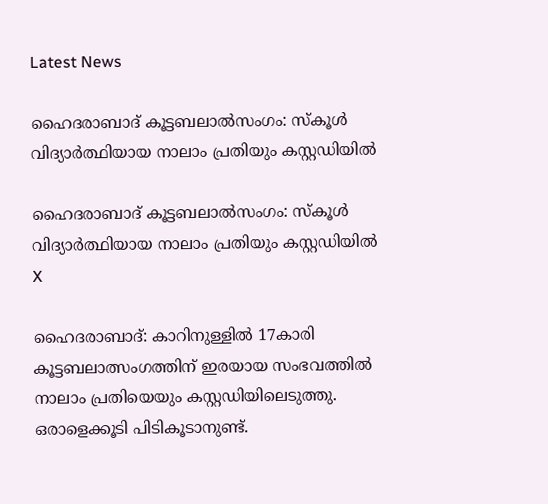Latest News

ഹൈദരാബാദ് കൂട്ടബലാല്‍സംഗം: സ്‌കൂള്‍ വിദ്യാര്‍ത്ഥിയായ നാലാം പ്രതിയും കസ്റ്റഡിയില്‍

ഹൈദരാബാദ് കൂട്ടബലാല്‍സംഗം: സ്‌കൂള്‍ വിദ്യാര്‍ത്ഥിയായ നാലാം പ്രതിയും കസ്റ്റഡിയില്‍
X

ഹൈദരാബാദ്: കാറിനുള്ളില്‍ 17കാരി കൂട്ടബലാത്സംഗത്തിന് ഇരയായ സംഭവത്തില്‍ നാലാം പ്രതിയെയും കസ്റ്റഡിയിലെടുത്തു. ഒരാളെക്കൂടി പിടികൂടാനുണ്ട്.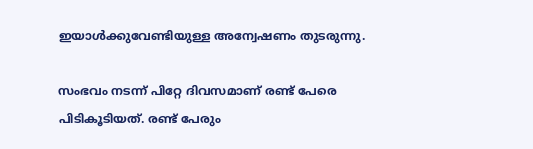ഇയാള്‍ക്കുവേണ്ടിയുള്ള അന്വേഷണം തുടരുന്നു.

സംഭവം നടന്ന് പിറ്റേ ദിവസമാണ് രണ്ട് പേരെ പിടികൂടിയത്. രണ്ട് പേരും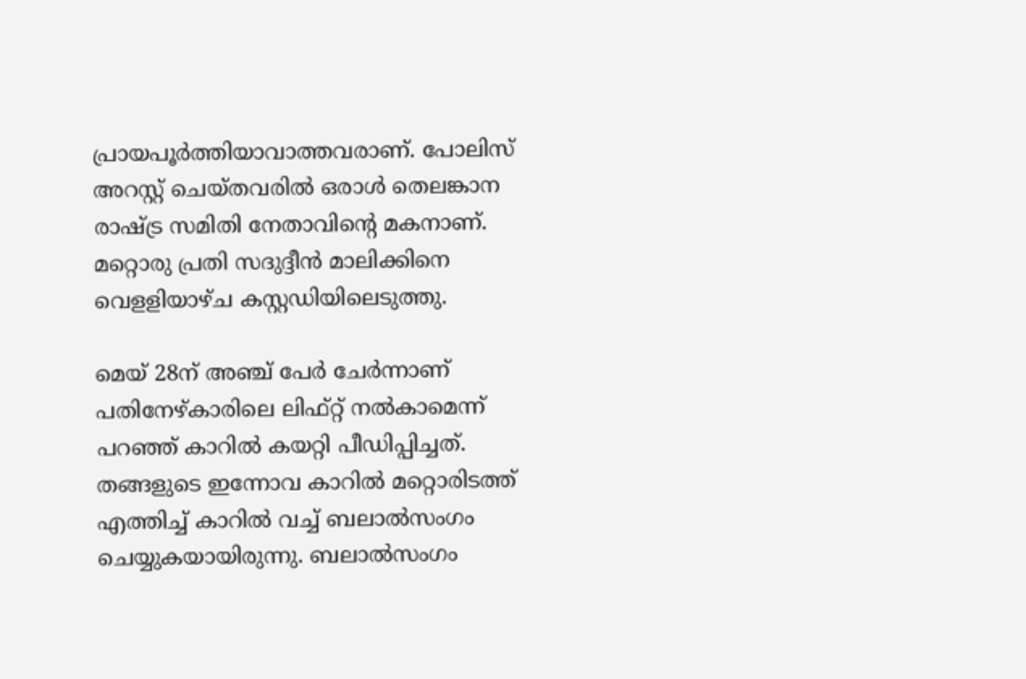പ്രായപൂര്‍ത്തിയാവാത്തവരാണ്. പോലിസ് അറസ്റ്റ് ചെയ്തവരില്‍ ഒരാള്‍ തെലങ്കാന രാഷ്ട്ര സമിതി നേതാവിന്റെ മകനാണ്. മറ്റൊരു പ്രതി സദുദ്ദീന്‍ മാലിക്കിനെ വെളളിയാഴ്ച കസ്റ്റഡിയിലെടുത്തു.

മെയ് 28ന് അഞ്ച് പേര്‍ ചേര്‍ന്നാണ് പതിനേഴ്കാരിലെ ലിഫ്റ്റ് നല്‍കാമെന്ന് പറഞ്ഞ് കാറില്‍ കയറ്റി പീഡിപ്പിച്ചത്. തങ്ങളുടെ ഇന്നോവ കാറില്‍ മറ്റൊരിടത്ത് എത്തിച്ച് കാറില്‍ വച്ച് ബലാല്‍സംഗം ചെയ്യുകയായിരുന്നു. ബലാല്‍സംഗം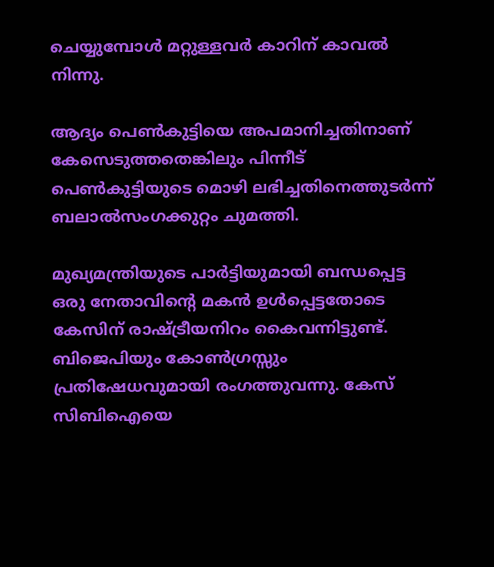ചെയ്യുമ്പോള്‍ മറ്റുള്ളവര്‍ കാറിന് കാവല്‍ നിന്നു.

ആദ്യം പെണ്‍കുട്ടിയെ അപമാനിച്ചതിനാണ് കേസെടുത്തതെങ്കിലും പിന്നീട് പെണ്‍കുട്ടിയുടെ മൊഴി ലഭിച്ചതിനെത്തുടര്‍ന്ന് ബലാല്‍സംഗക്കുറ്റം ചുമത്തി.

മുഖ്യമന്ത്രിയുടെ പാര്‍ട്ടിയുമായി ബന്ധപ്പെട്ട ഒരു നേതാവിന്റെ മകന്‍ ഉള്‍പ്പെട്ടതോടെ കേസിന് രാഷ്ട്രീയനിറം കൈവന്നിട്ടുണ്ട്. ബിജെപിയും കോണ്‍ഗ്രസ്സും പ്രതിഷേധവുമായി രംഗത്തുവന്നു. കേസ് സിബിഐയെ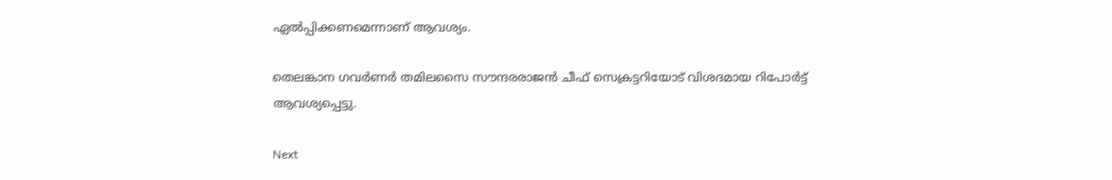ഏല്‍പ്പിക്കണമെന്നാണ് ആവശ്യം.

തെലങ്കാന ഗവര്‍ണര്‍ തമിലസൈ സൗന്ദരരാജന്‍ ചീഫ് സെക്രട്ടറിയോട് വിശദമായ റിപോര്‍ട്ട് ആവശ്യപ്പെട്ടു.

Next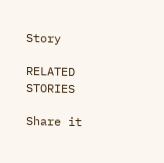Story

RELATED STORIES

Share it